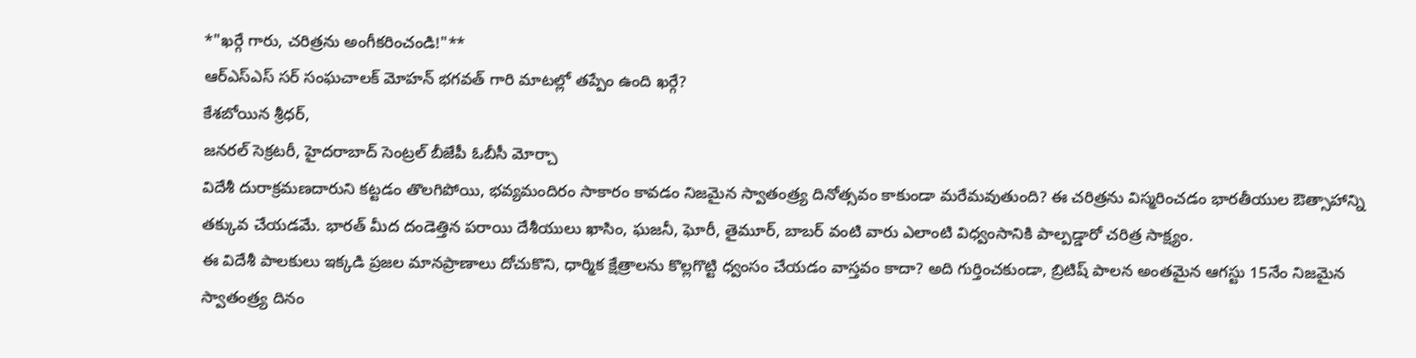*"ఖర్గే గారు, చరిత్రను అంగీకరించండి!"**
ఆర్ఎస్ఎస్ సర్ సంఘచాలక్ మోహన్ భగవత్ గారి మాటల్లో తప్పేం ఉంది ఖర్గే?
కేశబోయిన శ్రీధర్,
జనరల్ సెక్రటరీ, హైదరాబాద్ సెంట్రల్ బీజేపీ ఓబీసీ మోర్చా
విదేశీ దురాక్రమణదారుని కట్టడం తొలగిపోయి, భవ్యమందిరం సాకారం కావడం నిజమైన స్వాతంత్ర్య దినోత్సవం కాకుండా మరేమవుతుంది? ఈ చరిత్రను విస్మరించడం భారతీయుల ఔత్సాహాన్ని తక్కువ చేయడమే. భారత్ మీద దండెత్తిన పరాయి దేశీయులు ఖాసిం, ఘజనీ, ఘోరీ, తైమూర్, బాబర్ వంటి వారు ఎలాంటి విధ్వంసానికి పాల్పడ్డారో చరిత్ర సాక్ష్యం.
ఈ విదేశీ పాలకులు ఇక్కడి ప్రజల మానప్రాణాలు దోచుకొని, ధార్మిక క్షేత్రాలను కొల్లగొట్టి ధ్వంసం చేయడం వాస్తవం కాదా? అది గుర్తించకుండా, బ్రిటిష్ పాలన అంతమైన ఆగస్టు 15నేం నిజమైన స్వాతంత్ర్య దినం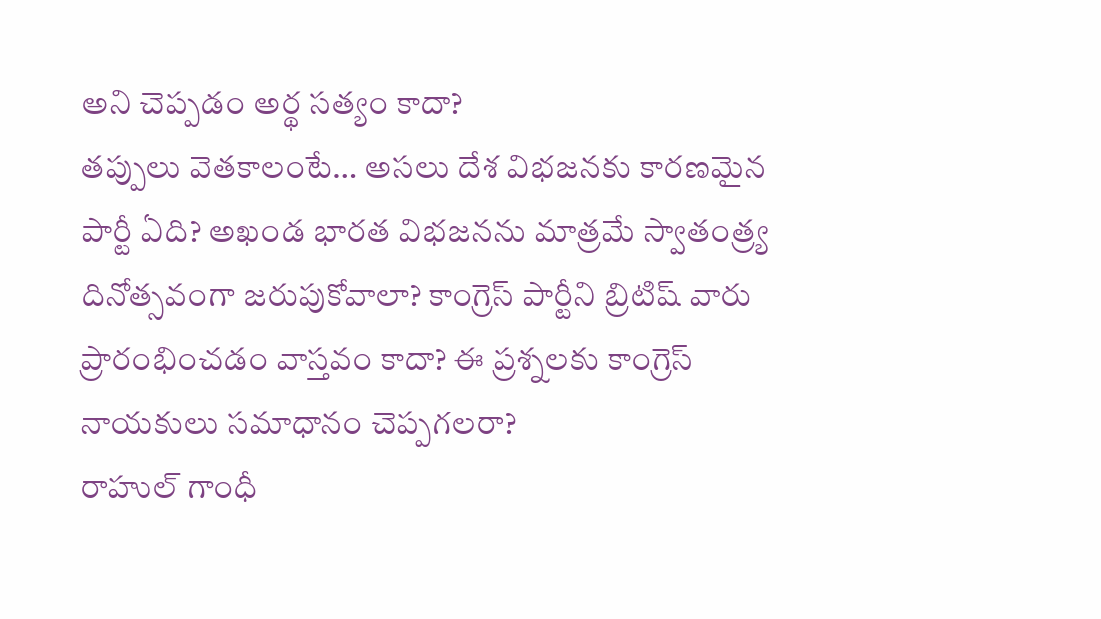అని చెప్పడం అర్థ సత్యం కాదా?
తప్పులు వెతకాలంటే… అసలు దేశ విభజనకు కారణమైన పార్టీ ఏది? అఖండ భారత విభజనను మాత్రమే స్వాతంత్ర్య దినోత్సవంగా జరుపుకోవాలా? కాంగ్రెస్ పార్టీని బ్రిటిష్ వారు ప్రారంభించడం వాస్తవం కాదా? ఈ ప్రశ్నలకు కాంగ్రెస్ నాయకులు సమాధానం చెప్పగలరా?
రాహుల్ గాంధీ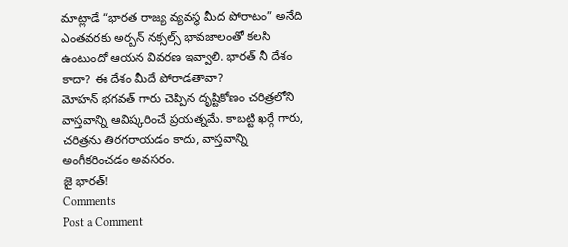మాట్లాడే “భారత రాజ్య వ్యవస్థ మీద పోరాటం” అనేది ఎంతవరకు అర్బన్ నక్సల్స్ భావజాలంతో కలసి ఉంటుందో ఆయన వివరణ ఇవ్వాలి. భారత్ నీ దేశం కాదా? ఈ దేశం మీదే పోరాడతావా?
మోహన్ భగవత్ గారు చెప్పిన దృష్టికోణం చరిత్రలోని వాస్తవాన్ని ఆవిష్కరించే ప్రయత్నమే. కాబట్టి ఖర్గే గారు, చరిత్రను తిరగరాయడం కాదు, వాస్తవాన్ని అంగీకరించడం అవసరం.
జై భారత్!
Comments
Post a Comment